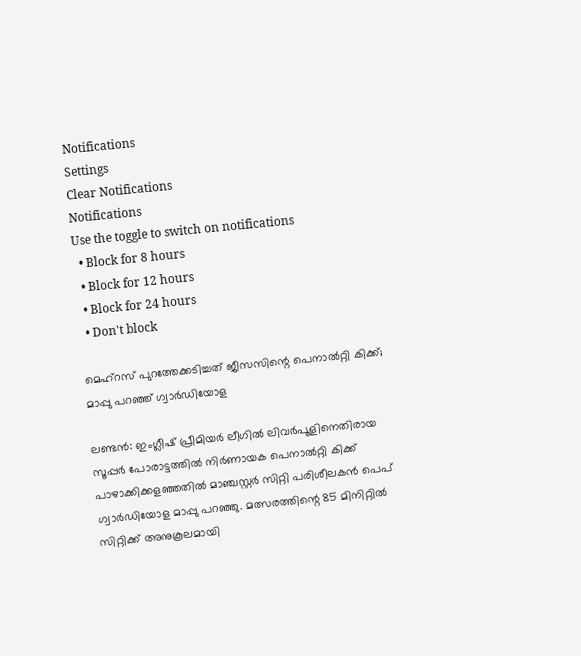Notifications
Settings
Clear Notifications
Notifications
Use the toggle to switch on notifications
  • Block for 8 hours
  • Block for 12 hours
  • Block for 24 hours
  • Don't block

മെഹ്‌റസ് പുറത്തേക്കടിച്ചത് ജീസസിന്റെ പെനാല്‍റ്റി കിക്ക്; മാപ്പു പറഞ്ഞ് ഗ്വാര്‍ഡിയോള

ലണ്ടന്‍: ഇംഗ്ലീഷ് പ്രീമിയര്‍ ലീഗില്‍ ലിവര്‍പൂളിനെതിരായ സൂപ്പര്‍ പോരാട്ടത്തില്‍ നിര്‍ണായക പെനാല്‍റ്റി കിക്ക് പാഴാക്കിക്കളഞ്ഞതില്‍ മാഞ്ചസ്റ്റര്‍ സിറ്റി പരിശീലകന്‍ പെപ് ഗ്വാര്‍ഡിയോള മാപ്പു പറഞ്ഞു. മത്സരത്തിന്റെ 85 മിനിറ്റില്‍ സിറ്റിക്ക് അനുകൂലമായി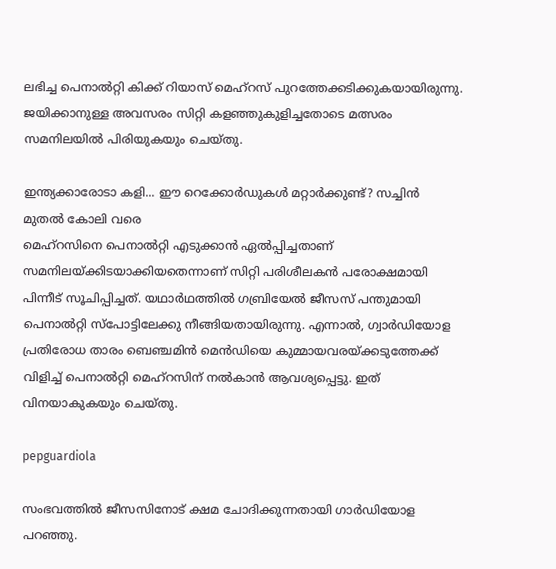ലഭിച്ച പെനാല്‍റ്റി കിക്ക് റിയാസ് മെഹ്‌റസ് പുറത്തേക്കടിക്കുകയായിരുന്നു. ജയിക്കാനുള്ള അവസരം സിറ്റി കളഞ്ഞുകുളിച്ചതോടെ മത്സരം സമനിലയില്‍ പിരിയുകയും ചെയ്തു.

ഇന്ത്യക്കാരോടാ കളി... ഈ റെക്കോര്‍ഡുകള്‍ മറ്റാര്‍ക്കുണ്ട്? സച്ചിന്‍ മുതല്‍ കോലി വരെ
മെഹ്‌റസിനെ പെനാല്‍റ്റി എടുക്കാന്‍ ഏല്‍പ്പിച്ചതാണ് സമനിലയ്ക്കിടയാക്കിയതെന്നാണ് സിറ്റി പരിശീലകന്‍ പരോക്ഷമായി പിന്നീട് സൂചിപ്പിച്ചത്. യഥാര്‍ഥത്തില്‍ ഗബ്രിയേല്‍ ജീസസ് പന്തുമായി പെനാല്‍റ്റി സ്‌പോട്ടിലേക്കു നീങ്ങിയതായിരുന്നു. എന്നാല്‍, ഗ്വാര്‍ഡിയോള പ്രതിരോധ താരം ബെഞ്ചമിന്‍ മെന്‍ഡിയെ കുമ്മായവരയ്ക്കടുത്തേക്ക് വിളിച്ച് പെനാല്‍റ്റി മെഹ്‌റസിന് നല്‍കാന്‍ ആവശ്യപ്പെട്ടു. ഇത് വിനയാകുകയും ചെയ്തു.

pepguardiola

സംഭവത്തില്‍ ജീസസിനോട് ക്ഷമ ചോദിക്കുന്നതായി ഗാര്‍ഡിയോള പറഞ്ഞു.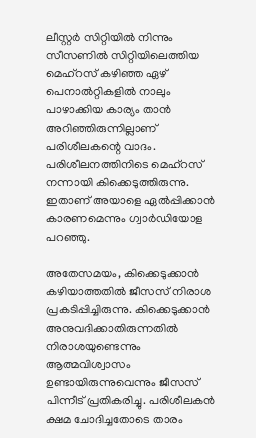ലീസ്റ്റര്‍ സിറ്റിയില്‍ നിന്നും സീസണില്‍ സിറ്റിയിലെത്തിയ മെഹ്‌റസ് കഴിഞ്ഞ ഏഴ് പെനാല്‍റ്റികളില്‍ നാലും പാഴാക്കിയ കാര്യം താന്‍ അറിഞ്ഞിരുന്നില്ലാണ് പരിശീലകന്റെ വാദം. പരിശീലനത്തിനിടെ മെഹ്‌റസ് നന്നായി കിക്കെടുത്തിരുന്നു. ഇതാണ് അയാളെ ഏല്‍പ്പിക്കാന്‍ കാരണമെന്നും ഗ്വാര്‍ഡിയോള പറഞ്ഞു.

അതേസമയം, കിക്കെടുക്കാന്‍ കഴിയാത്തതില്‍ ജീസസ് നിരാശ പ്രകടിപ്പിച്ചിരുന്നു. കിക്കെടുക്കാന്‍ അനുവദിക്കാതിരുന്നതില്‍ നിരാശയുണ്ടെന്നും ആത്മവിശ്വാസം ഉണ്ടായിരുന്നുവെന്നും ജീസസ് പിന്നീട് പ്രതികരിച്ചു. പരിശീലകന്‍ ക്ഷമ ചോദിച്ചതോടെ താരം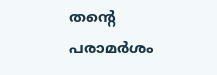തന്റെ പരാമര്‍ശം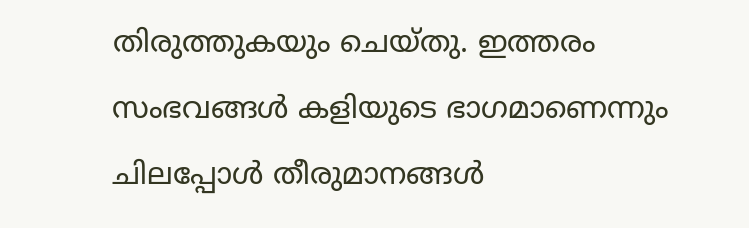തിരുത്തുകയും ചെയ്തു. ഇത്തരം സംഭവങ്ങള്‍ കളിയുടെ ഭാഗമാണെന്നും ചിലപ്പോള്‍ തീരുമാനങ്ങള്‍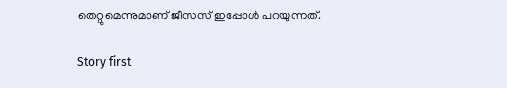തെറ്റുമെന്നുമാണ് ജീസസ് ഇപ്പോള്‍ പറയുന്നത്.

Story first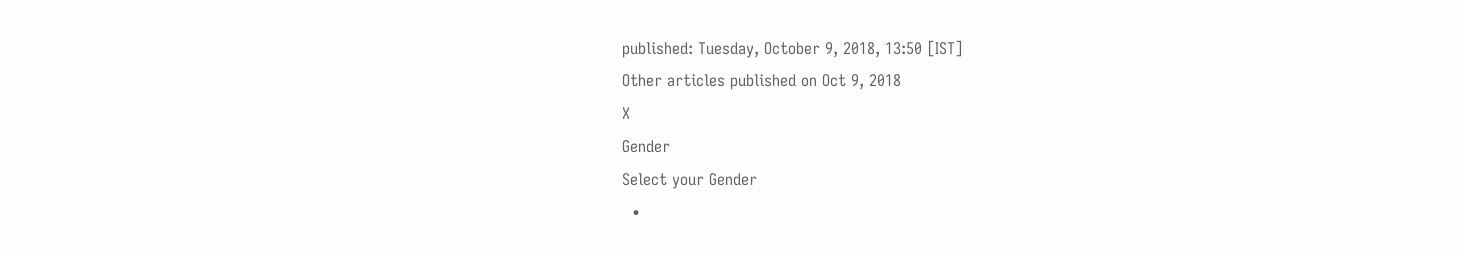published: Tuesday, October 9, 2018, 13:50 [IST]
Other articles published on Oct 9, 2018
X
Gender
Select your Gender
  •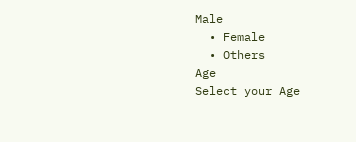Male
  • Female
  • Others
Age
Select your Age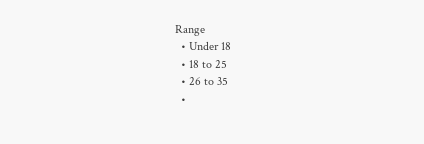Range
  • Under 18
  • 18 to 25
  • 26 to 35
  •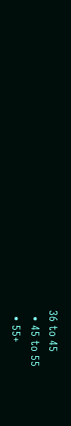36 to 45
  • 45 to 55
  • 55+